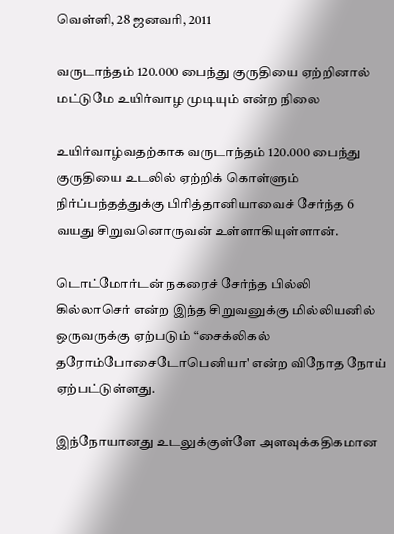வெள்ளி, 28 ஜனவரி, 2011

வருடாந்தம் 120.000 பைந்து குருதியை ஏற்றினால் மட்டுமே உயிர்வாழ முடியும் என்ற நிலை

உயிர்வாழ்வதற்காக வருடாந்தம் 120.000 பைந்து குருதியை உடலில் ஏற்றிக் கொள்ளும் நிர்ப்பந்தத்துக்கு பிரித்தானியாவைச் சேர்ந்த 6 வயது சிறுவனொருவன் உள்ளாகியுள்ளான்.

டொட்மோர்டன் நகரைச் சேர்ந்த பில்லி கில்லாசெர் என்ற இந்த சிறுவனுக்கு மில்லியனில் ஒருவருக்கு ஏற்படும் “சைக்லிகல் தரோம்போசைடோபெனியா' என்ற விநோத நோய் ஏற்பட்டுள்ளது.

இந்நோயானது உடலுக்குள்ளே அளவுக்கதிகமான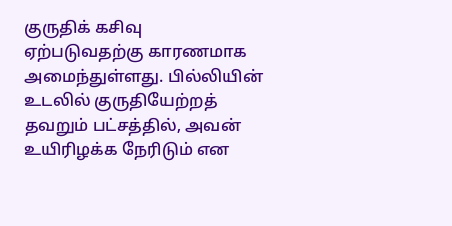குருதிக் கசிவு ஏற்படுவதற்கு காரணமாக அமைந்துள்ளது. பில்லியின் உடலில் குருதியேற்றத் தவறும் பட்சத்தில், அவன் உயிரிழக்க நேரிடும் என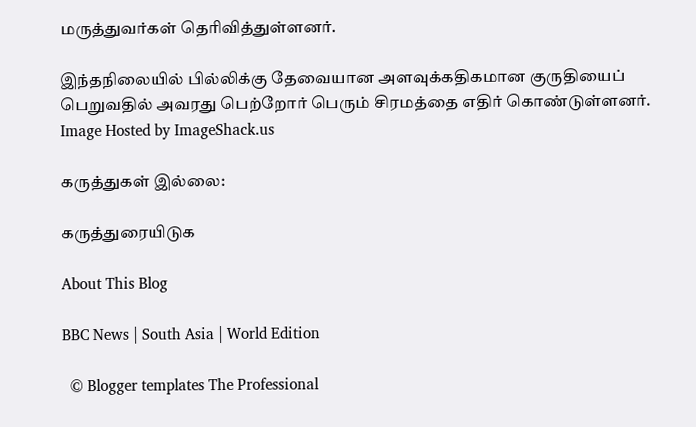மருத்துவர்கள் தெரிவித்துள்ளனர்.

இந்தநிலையில் பில்லிக்கு தேவையான அளவுக்கதிகமான குருதியைப் பெறுவதில் அவரது பெற்றோர் பெரும் சிரமத்தை எதிர் கொண்டுள்ளனர்.
Image Hosted by ImageShack.us

கருத்துகள் இல்லை:

கருத்துரையிடுக

About This Blog

BBC News | South Asia | World Edition

  © Blogger templates The Professional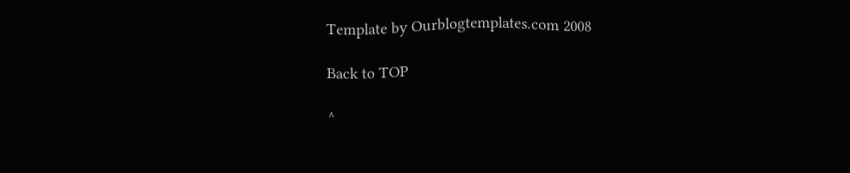Template by Ourblogtemplates.com 2008

Back to TOP

^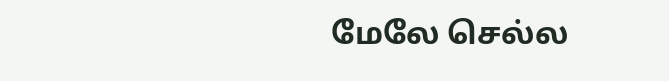மேலே செல்ல